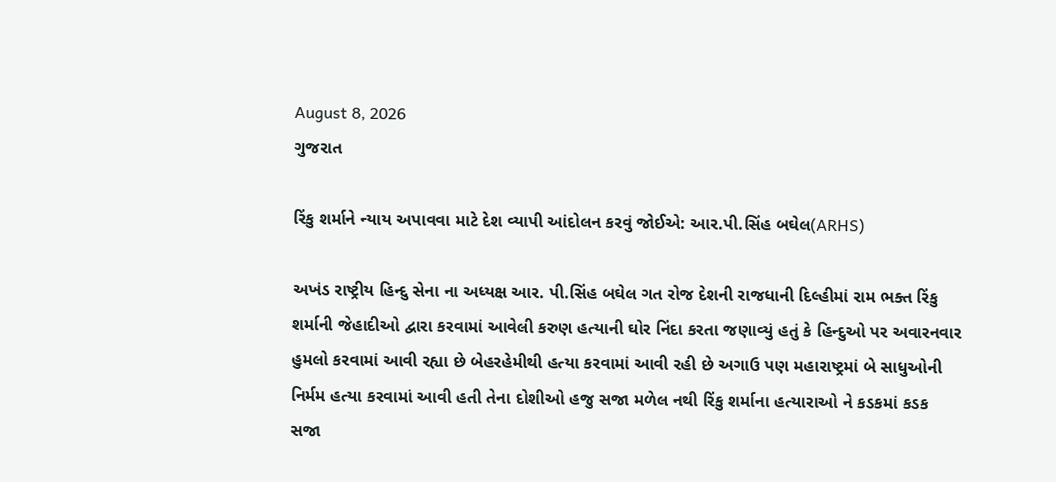August 8, 2026
ગુજરાત

રિંકુ શર્માને ન્યાય અપાવવા માટે દેશ વ્યાપી આંદોલન કરવું જોઈએ: આર.પી.સિંહ બઘેલ(ARHS)

અખંડ રાષ્ટ્રીય હિન્દુ સેના ના અધ્યક્ષ આર. પી.સિંહ બઘેલ ગત રોજ દેશની રાજધાની દિલ્હીમાં રામ ભક્ત રિંકુ શર્માની જેહાદીઓ દ્વારા કરવામાં આવેલી કરુણ હત્યાની ઘોર નિંદા કરતા જણાવ્યું હતું કે હિન્દુઓ પર અવારનવાર હુમલો કરવામાં આવી રહ્યા છે બેહરહેમીથી હત્યા કરવામાં આવી રહી છે અગાઉ પણ મહારાષ્ટ્રમાં બે સાધુઓની નિર્મમ હત્યા કરવામાં આવી હતી તેના દોશીઓ હજુ સજા મળેલ નથી રિંકુ શર્માના હત્યારાઓ ને કડકમાં કડક સજા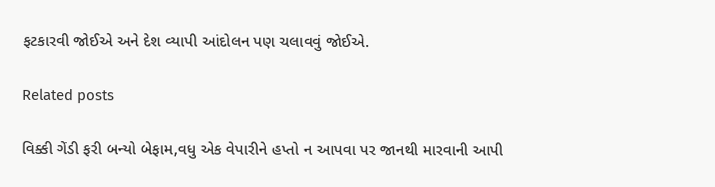ફટકારવી જોઈએ અને દેશ વ્યાપી આંદોલન પણ ચલાવવું જોઈએ.

Related posts

વિક્કી ગેંડી ફરી બન્યો બેફામ,વધુ એક વેપારીને હપ્તો ન આપવા પર જાનથી મારવાની આપી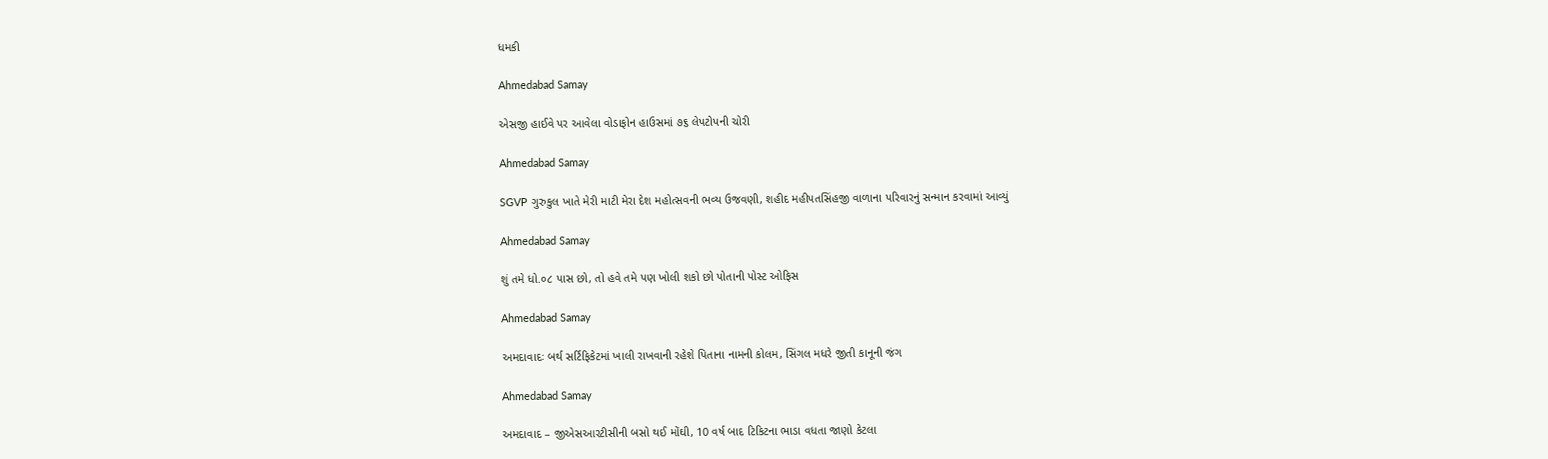ધમકી

Ahmedabad Samay

એસજી હાઈવે પર આવેલા વોડાફોન હાઉસમાં ૭૬ લેપટોપની ચોરી

Ahmedabad Samay

SGVP ગુરુકુલ ખાતે મેરી માટી મેરા દેશ મહોત્સવની ભવ્ય ઉજવણી, શહીદ મહીપતસિંહજી વાળાના પરિવારનું સન્માન કરવામાં આવ્યું

Ahmedabad Samay

શું તમે ધો.૦૮ પાસ છો, તો હવે તમે પણ ખોલી શકો છો પોતાની પોસ્ટ ઓફિસ

Ahmedabad Samay

અમદાવાદઃ બર્થ સર્ટિફિકેટમાં ખાલી રાખવાની રહેશે પિતાના નામની કોલમ, સિંગલ મધરે જીતી કાનૂની જંગ

Ahmedabad Samay

અમદાવાદ – જીએસઆરટીસીની બસો થઈ મોંઘી, 10 વર્ષ બાદ ટિકિટના ભાડા વધતા જાણો કેટલા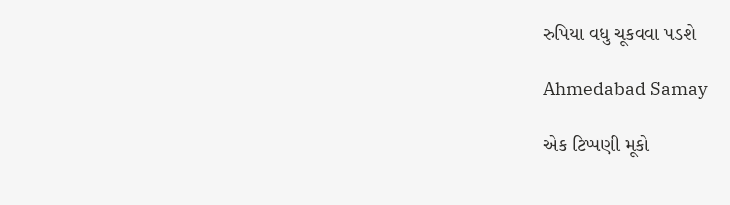રુપિયા વધુ ચૂકવવા પડશે

Ahmedabad Samay

એક ટિપ્પણી મૂકો